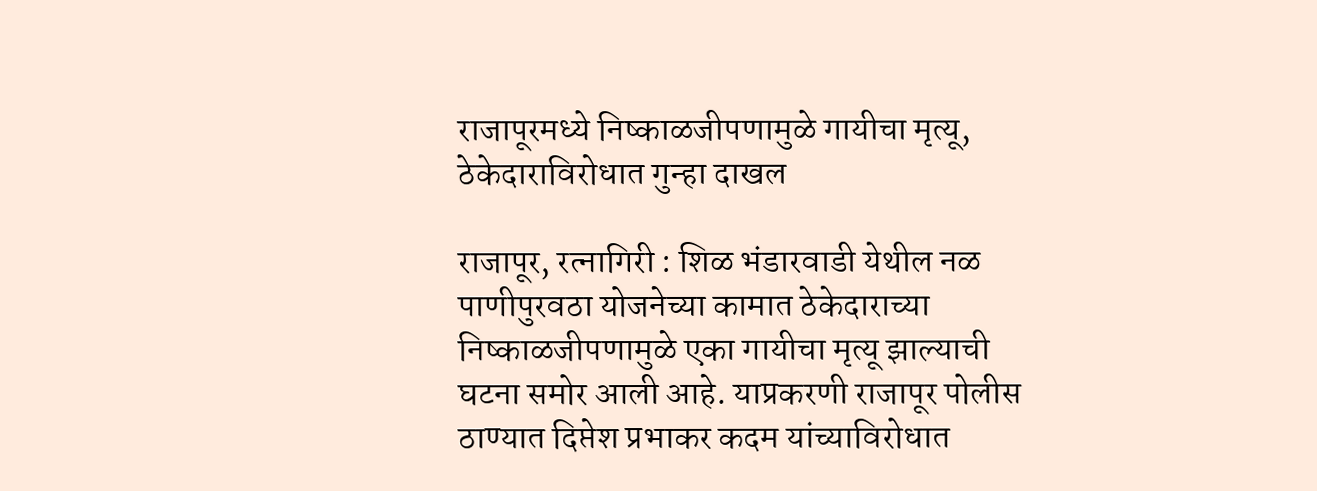राजापूरमध्ये निष्काळजीपणामुळे गायीचा मृत्यू, ठेकेदाराविरोधात गुन्हा दाखल

राजापूर, रत्नागिरी : शिळ भंडारवाडी येथील नळ पाणीपुरवठा योजनेच्या कामात ठेकेदाराच्या निष्काळजीपणामुळे एका गायीचा मृत्यू झाल्याची घटना समोर आली आहे. याप्रकरणी राजापूर पोलीस ठाण्यात दिप्तेश प्रभाकर कदम यांच्याविरोधात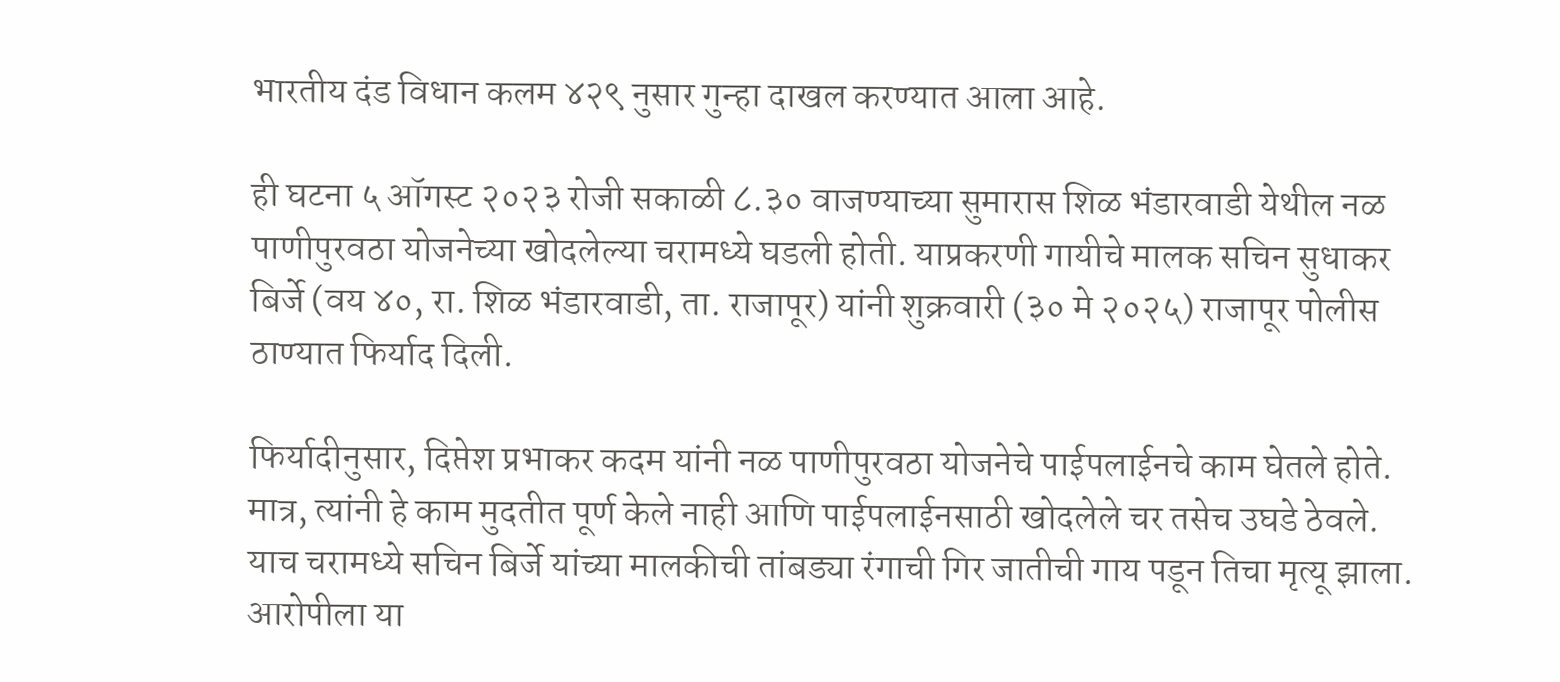भारतीय दंड विधान कलम ४२९ नुसार गुन्हा दाखल करण्यात आला आहे.

ही घटना ५ ऑगस्ट २०२३ रोजी सकाळी ८.३० वाजण्याच्या सुमारास शिळ भंडारवाडी येथील नळ पाणीपुरवठा योजनेच्या खोदलेल्या चरामध्ये घडली होती. याप्रकरणी गायीचे मालक सचिन सुधाकर बिर्जे (वय ४०, रा. शिळ भंडारवाडी, ता. राजापूर) यांनी शुक्रवारी (३० मे २०२५) राजापूर पोलीस ठाण्यात फिर्याद दिली.

फिर्यादीनुसार, दिप्तेश प्रभाकर कदम यांनी नळ पाणीपुरवठा योजनेचे पाईपलाईनचे काम घेतले होते. मात्र, त्यांनी हे काम मुदतीत पूर्ण केले नाही आणि पाईपलाईनसाठी खोदलेले चर तसेच उघडे ठेवले. याच चरामध्ये सचिन बिर्जे यांच्या मालकीची तांबड्या रंगाची गिर जातीची गाय पडून तिचा मृत्यू झाला. आरोपीला या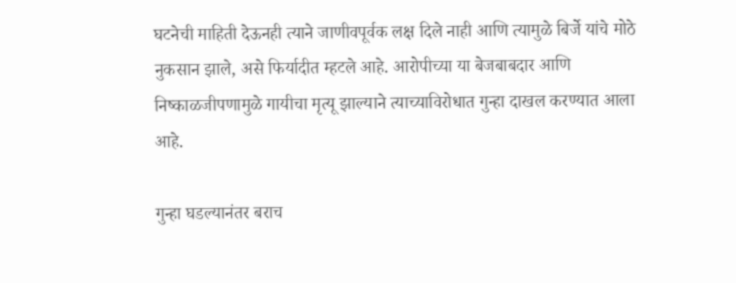घटनेची माहिती देऊनही त्याने जाणीवपूर्वक लक्ष दिले नाही आणि त्यामुळे बिर्जे यांचे मोठे नुकसान झाले, असे फिर्यादीत म्हटले आहे. आरोपीच्या या बेजबाबदार आणि निष्काळजीपणामुळे गायीचा मृत्यू झाल्याने त्याच्याविरोधात गुन्हा दाखल करण्यात आला आहे.

गुन्हा घडल्यानंतर बराच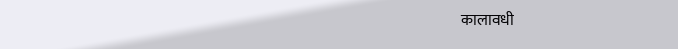कालावधी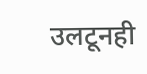उलटूनही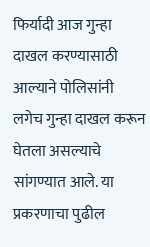फिर्यादी आज गुन्हा दाखल करण्यासाठी आल्याने पोलिसांनी लगेच गुन्हा दाखल करून घेतला असल्याचे सांगण्यात आले. या प्रकरणाचा पुढील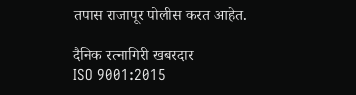तपास राजापूर पोलीस करत आहेत.

दैनिक रत्नागिरी खबरदार
ISO 9001:2015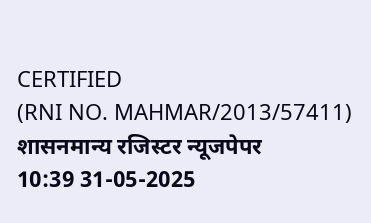CERTIFIED
(RNI NO. MAHMAR/2013/57411)
शासनमान्य रजिस्टर न्यूजपेपर
10:39 31-05-2025